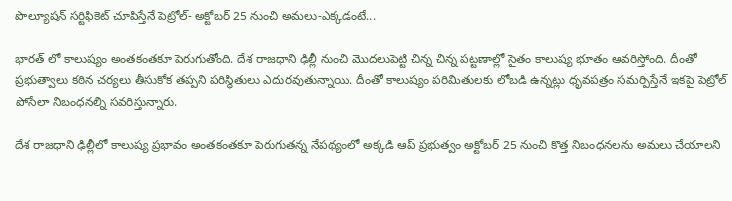పొల్యూషన్ సర్టిఫికెట్ చూపిస్తేనే పెట్రోల్- అక్టోబర్ 25 నుంచి అమలు-ఎక్కడంటే...

భారత్ లో కాలుష్యం అంతకంతకూ పెరుగుతోంది. దేశ రాజధాని ఢిల్లీ నుంచి మొదలుపెట్టి చిన్న చిన్న పట్టణాల్లో సైతం కాలుష్య భూతం ఆవరిస్తోంది. దీంతో ప్రభుత్వాలు కఠిన చర్యలు తీసుకోక తప్పని పరిస్ధితులు ఎదురవుతున్నాయి. దీంతో కాలుష్యం పరిమితులకు లోబడి ఉన్నట్లు ధృవపత్రం సమర్పిస్తేనే ఇకపై పెట్రోల్ పోసేలా నిబంధనల్ని సవరిస్తున్నారు.

దేశ రాజధాని ఢిల్లీలో కాలుష్య ప్రభావం అంతకంతకూ పెరుగుతన్న నేపథ్యంలో అక్కడి ఆప్ ప్రభుత్వం అక్టోబర్ 25 నుంచి కొత్త నిబంధనలను అమలు చేయాలని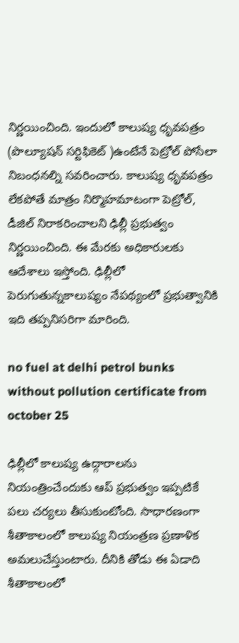నిర్ణయించింది. ఇందులో కాలుష్య ధృవపత్రం (పొల్యూషన్ సర్టిఫికెట్ )ఉంటేనే పెట్రోల్ పోసేలా నిబంధనల్ని సవరించారు. కాలుష్య ధృవపత్రం లేకపోతే మాత్రం నిర్మొహమాటంగా పెట్రోల్, డీజిల్ నిరాకరించాలని ఢిల్లీ ప్రభుత్వం నిర్ణయించింది. ఈ మేరకు అధికారులకు ఆదేశాలు ఇస్తోంది. ఢిల్లీలో పెరుగుతున్నకాలుష్యం నేపథ్యంలో ప్రభుత్వానికి ఇది తప్పనిసరిగా మారింది.

no fuel at delhi petrol bunks without pollution certificate from october 25

ఢిల్లీలో కాలుష్య ఉద్గారాలను నియంత్రించేందుకు ఆప్ ప్రభుత్వం ఇప్పటికే పలు చర్యలు తీసుకుంటోంది. సాధారణంగా శీతాకాలంలో కాలుష్య నియంత్రణ ప్రణాళిక అమలుచేస్తుంటారు. దీనికి తోడు ఈ ఏడాది శీతాకాలంలో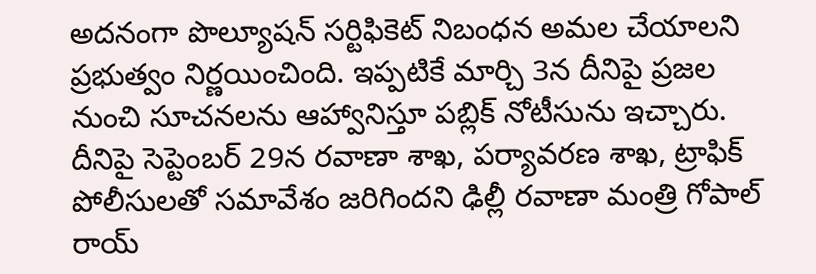అదనంగా పొల్యూషన్ సర్టిఫికెట్ నిబంధన అమల చేయాలని ప్రభుత్వం నిర్ణయించింది. ఇప్పటికే మార్చి 3న దీనిపై ప్రజల నుంచి సూచనలను ఆహ్వానిస్తూ పబ్లిక్ నోటీసును ఇచ్చారు. దీనిపై సెప్టెంబర్ 29న రవాణా శాఖ, పర్యావరణ శాఖ, ట్రాఫిక్ పోలీసులతో సమావేశం జరిగిందని ఢిల్లీ రవాణా మంత్రి గోపాల్ రాయ్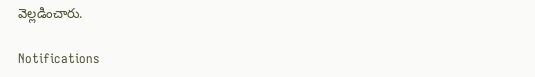వెల్లడించారు.

Notifications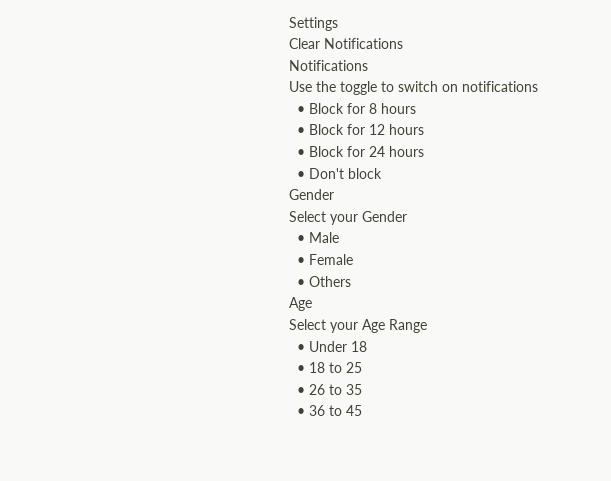Settings
Clear Notifications
Notifications
Use the toggle to switch on notifications
  • Block for 8 hours
  • Block for 12 hours
  • Block for 24 hours
  • Don't block
Gender
Select your Gender
  • Male
  • Female
  • Others
Age
Select your Age Range
  • Under 18
  • 18 to 25
  • 26 to 35
  • 36 to 45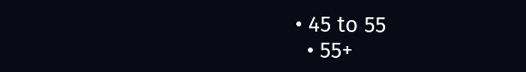• 45 to 55
  • 55+